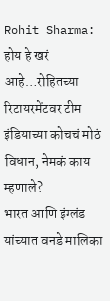Rohit Sharma: होय हे खरं आहे…रोहितच्या रिटायरमेंटवर टीम इंडियाच्या कोचचं मोठं विधान, नेमकं काय म्हणाले?
भारत आणि इंग्लंड यांच्यात वनडे मालिका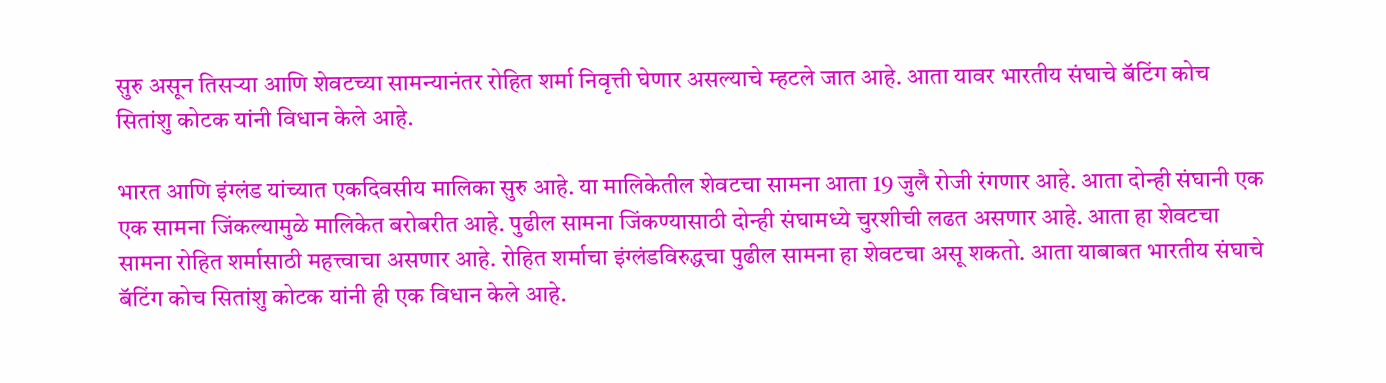सुरु असून तिसऱ्या आणि शेवटच्या सामन्यानंतर रोहित शर्मा निवृत्ती घेणार असल्याचे म्हटले जात आहे. आता यावर भारतीय संघाचे बॅटिंग कोच सितांशु कोटक यांनी विधान केले आहे.

भारत आणि इंग्लंड यांच्यात एकदिवसीय मालिका सुरु आहे. या मालिकेतील शेवटचा सामना आता 19 जुलै रोजी रंगणार आहे. आता दोन्ही संघानी एक एक सामना जिंकल्यामुळे मालिकेत बरोबरीत आहे. पुढील सामना जिंकण्यासाठी दोन्ही संघामध्ये चुरशीची लढत असणार आहे. आता हा शेवटचा सामना रोहित शर्मासाठी महत्त्वाचा असणार आहे. रोहित शर्माचा इंग्लंडविरुद्धचा पुढील सामना हा शेवटचा असू शकतो. आता याबाबत भारतीय संघाचे बॅटिंग कोच सितांशु कोटक यांनी ही एक विधान केले आहे.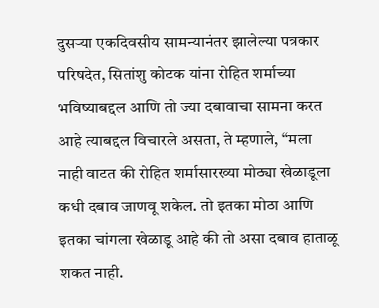दुसऱ्या एकदिवसीय सामन्यानंतर झालेल्या पत्रकार परिषदेत, सितांशु कोटक यांना रोहित शर्माच्या भविष्याबद्दल आणि तो ज्या दबावाचा सामना करत आहे त्याबद्दल विचारले असता, ते म्हणाले, “मला नाही वाटत की रोहित शर्मासारख्या मोठ्या खेळाडूला कधी दबाव जाणवू शकेल. तो इतका मोठा आणि इतका चांगला खेळाडू आहे की तो असा दबाव हाताळू शकत नाही.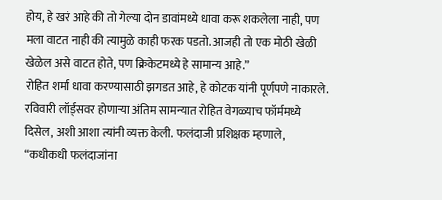होय, हे खरं आहे की तो गेल्या दोन डावांमध्ये धावा करू शकलेला नाही, पण मला वाटत नाही की त्यामुळे काही फरक पडतो. आजही तो एक मोठी खेळी खेळेल असे वाटत होते, पण क्रिकेटमध्ये हे सामान्य आहे.”
रोहित शर्मा धावा करण्यासाठी झगडत आहे, हे कोटक यांनी पूर्णपणे नाकारले. रविवारी लॉर्ड्सवर होणाऱ्या अंतिम सामन्यात रोहित वेगळ्याच फॉर्ममध्ये दिसेल, अशी आशा त्यांनी व्यक्त केली. फलंदाजी प्रशिक्षक म्हणाले, “कधीकधी फलंदाजांना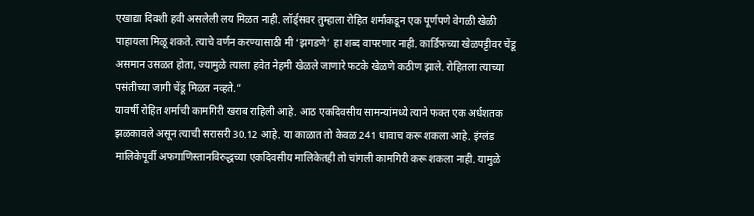एखाद्या दिवशी हवी असलेली लय मिळत नाही. लॉर्ड्सवर तुम्हाला रोहित शर्माकडून एक पूर्णपणे वेगळी खेळी पाहायला मिळू शकते. त्याचे वर्णन करण्यासाठी मी ‘झगडणे’ हा शब्द वापरणार नाही. कार्डिफच्या खेळपट्टीवर चेंडू असमान उसळत होता, ज्यामुळे त्याला हवेत नेहमी खेळले जाणारे फटके खेळणे कठीण झाले. रोहितला त्याच्या पसंतीच्या जागी चेंडू मिळत नव्हते.”
यावर्षी रोहित शर्माची कामगिरी खराब राहिली आहे. आठ एकदिवसीय सामन्यांमध्ये त्याने फक्त एक अर्धशतक झळकावले असून त्याची सरासरी 30.12 आहे. या काळात तो केवळ 241 धावाच करू शकला आहे. इंग्लंड मालिकेपूर्वी अफगाणिस्तानविरुद्धच्या एकदिवसीय मालिकेतही तो चांगली कामगिरी करू शकला नाही. यामुळे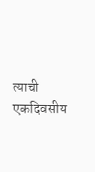त्याची एकदिवसीय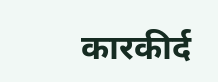कारकीर्द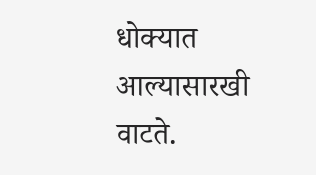धोक्यात आल्यासारखी वाटते.